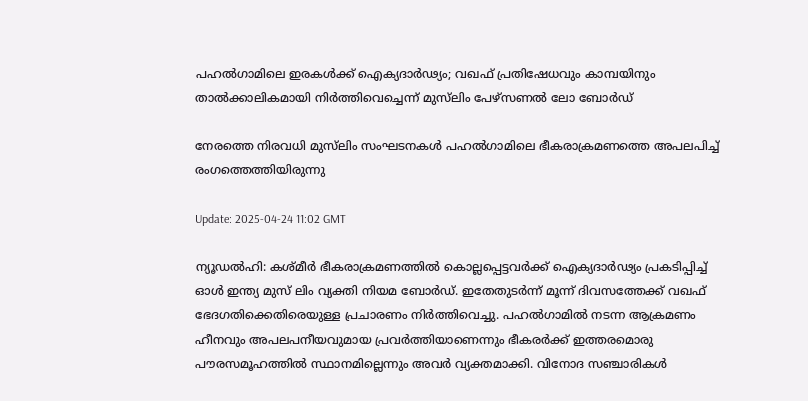പഹല്‍ഗാമിലെ ഇരകൾക്ക് ഐക്യദാര്‍ഢ്യം; വഖഫ് പ്രതിഷേധവും കാമ്പയിനും താൽക്കാലികമായി നിർത്തിവെച്ചെന്ന് മുസ്‍ലിം പേഴ്സണൽ ലോ ബോർഡ്

നേരത്തെ നിരവധി മുസ്‍ലിം സംഘടനകൾ പഹൽഗാമിലെ ഭീകരാക്രമണത്തെ അപലപിച്ച് രംഗത്തെത്തിയിരുന്നു

Update: 2025-04-24 11:02 GMT

ന്യൂഡല്‍ഹി: കശ്മീര്‍ ഭീകരാക്രമണത്തില്‍ കൊല്ലപ്പെട്ടവര്‍ക്ക് ഐക്യദാര്‍ഢ്യം പ്രകടിപ്പിച്ച് ഓള്‍ ഇന്ത്യ മുസ് ലിം വ്യക്തി നിയമ ബോര്‍ഡ്. ഇതേതുടര്‍ന്ന് മൂന്ന് ദിവസത്തേക്ക് വഖഫ് ഭേദഗതിക്കെതിരെയുള്ള പ്രചാരണം നിര്‍ത്തിവെച്ചു. പഹല്‍ഗാമില്‍ നടന്ന ആക്രമണം ഹീനവും അപലപനീയവുമായ പ്രവര്‍ത്തിയാണെന്നും ഭീകരര്‍ക്ക് ഇത്തരമൊരു പൗരസമൂഹത്തില്‍ സ്ഥാനമില്ലെന്നും അവര്‍ വ്യക്തമാക്കി. വിനോദ സഞ്ചാരികള്‍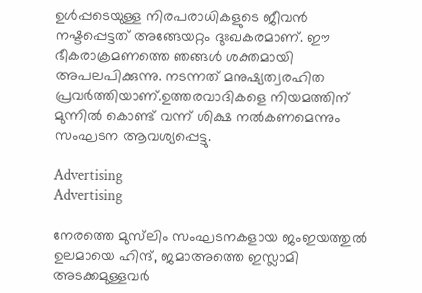ഉള്‍പ്പടെയുള്ള നിരപരാധികളുടെ ജീവന്‍ നഷ്ടപ്പെട്ടത് അങ്ങേയറ്റം ദുഃഖകരമാണ്. ഈ ഭീകരാക്രമണത്തെ ഞങ്ങള്‍ ശക്തമായി അപലപിക്കുന്നു. നടന്നത് മനുഷ്യത്വരഹിത പ്രവര്‍ത്തിയാണ്.ഉത്തരവാദികളെ നിയമത്തിന് മുന്നില്‍ കൊണ്ട് വന്ന് ശിക്ഷ നല്‍കണമെന്നും  സംഘടന ആവശ്യപ്പെട്ടു.

Advertising
Advertising

നേരത്തെ മുസ്‍ലിം സംഘടനകളായ ജംഇയത്തുൽ ഉലമായെ ഹിന്ദ്, ജമാഅത്തെ ഇസ്ലാമി അടക്കമുള്ളവർ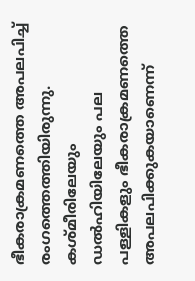ഭീകരാക്രമണത്തെ അപലപിച്ച് രംഗത്തെത്തിയിരുന്നു.  കശ്മീരിലേയും ഡല്‍ഹിയിലേയും പല പള്ളികളും ഭീകരാക്രമണത്തെ അപലപിക്കുകയാണെന്ന്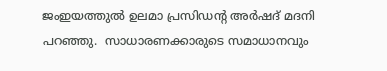ജംഇയത്തുൽ ഉലമാ പ്രസിഡന്റ അർഷദ് മദനി പറഞ്ഞു.  സാധാരണക്കാരുടെ സമാധാനവും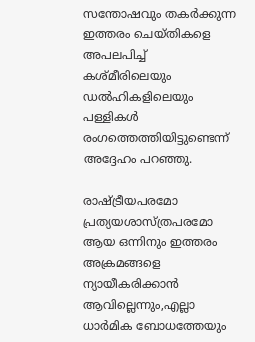സന്തോഷവും തകർക്കുന്ന ഇത്തരം ചെയ്തികളെ അപലപിച്ച് കശ്മീരിലെയും  ഡൽഹികളിലെയും പള്ളികൾ രംഗത്തെത്തിയിട്ടുണ്ടെന്ന് അദ്ദേഹം പറഞ്ഞു.

രാഷ്ട്രീയപരമോ പ്രത്യയശാസ്ത്രപരമോ ആയ ഒന്നിനും ഇത്തരം അക്രമങ്ങളെ ന്യായീകരിക്കാന്‍ ആവില്ലെന്നും,എല്ലാ ധാര്‍മിക ബോധത്തേയും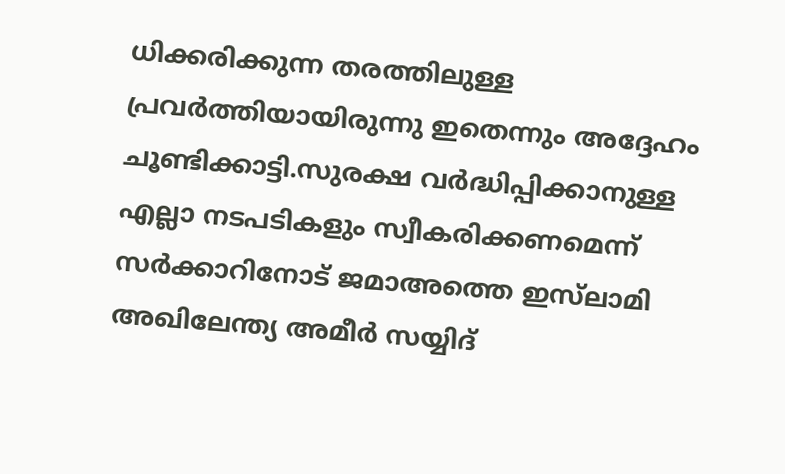ധിക്കരിക്കുന്ന തരത്തിലുള്ള പ്രവര്‍ത്തിയായിരുന്നു ഇതെന്നും അദ്ദേഹം ചൂണ്ടിക്കാട്ടി.സുരക്ഷ വര്‍ദ്ധിപ്പിക്കാനുള്ള എല്ലാ നടപടികളും സ്വീകരിക്കണമെന്ന് സര്‍ക്കാറിനോട് ജമാഅത്തെ ഇസ്‍ലാമി അഖിലേന്ത്യ അമീർ സയ്യിദ്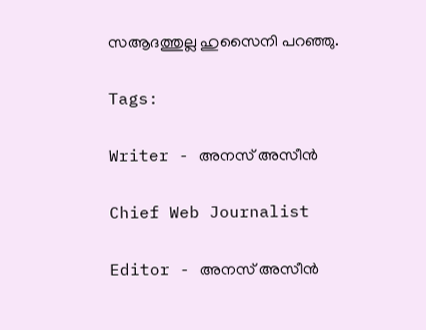സആദത്തുല്ല ഹുസൈനി പറഞ്ഞു.

Tags:

Writer - അനസ് അസീന്‍

Chief Web Journalist

Editor - അനസ് അസീന്‍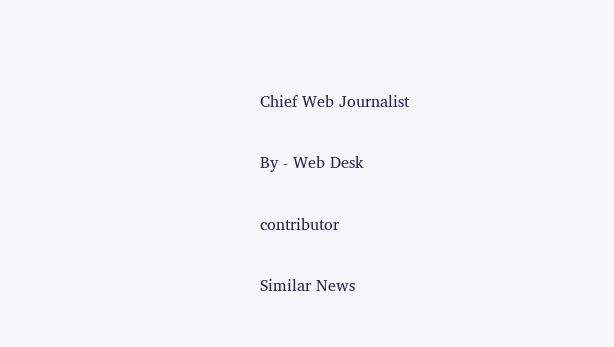Chief Web Journalist

By - Web Desk

contributor

Similar News